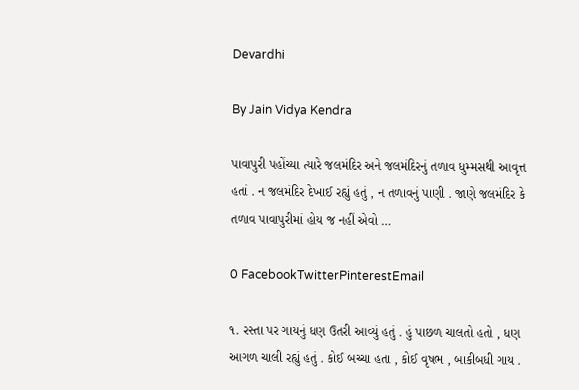Devardhi

By Jain Vidya Kendra

પાવાપુરી પહોંચ્યા ત્યારે જલમંદિર અને જલમંદિરનું તળાવ ધુમ્મસથી આવૃત્ત હતાં . ન જલમંદિર દેખાઈ રહ્યું હતું , ન તળાવનું પાણી . જાણે જલમંદિર કે તળાવ પાવાપુરીમાં હોય જ નહીં એવો …

0 FacebookTwitterPinterestEmail

૧. રસ્તા પર ગાયનું ધણ ઉતરી આવ્યું હતું . હું પાછળ ચાલતો હતો , ધણ આગળ ચાલી રહ્યું હતું . કોઈ બચ્ચા હતા , કોઈ વૃષભ , બાકીબધી ગાય .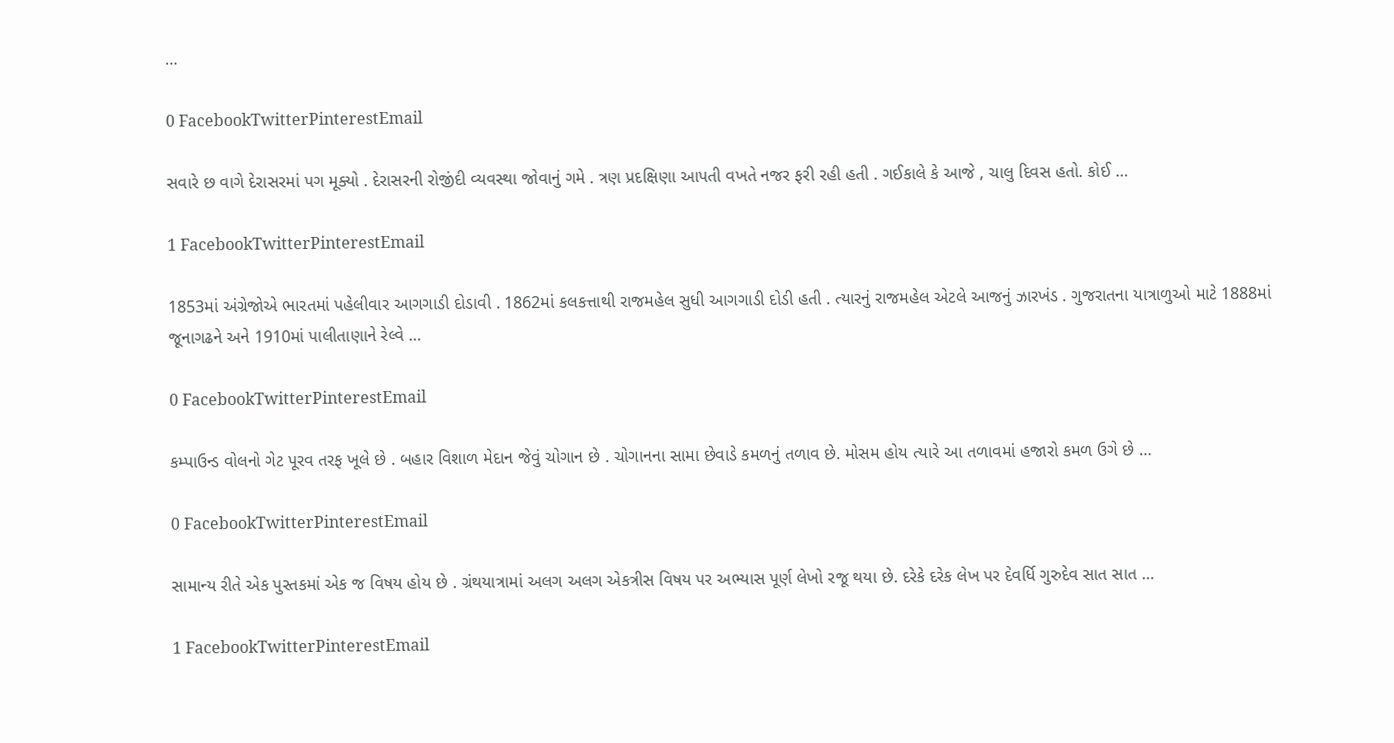…

0 FacebookTwitterPinterestEmail

સવારે છ વાગે દેરાસરમાં પગ મૂક્યો . દેરાસરની રોજીંદી વ્યવસ્થા જોવાનું ગમે . ત્રણ પ્રદક્ષિણા આપતી વખતે નજર ફરી રહી હતી . ગઈકાલે કે આજે , ચાલુ દિવસ હતો. કોઈ …

1 FacebookTwitterPinterestEmail

1853માં અંગ્રેજોએ ભારતમાં પહેલીવાર આગગાડી દોડાવી . 1862માં કલકત્તાથી રાજમહેલ સુધી આગગાડી દોડી હતી . ત્યારનું રાજમહેલ એટલે આજનું ઝારખંડ . ગુજરાતના યાત્રાળુઓ માટે 1888માં જૂનાગઢને અને 1910માં પાલીતાણાને રેલ્વે …

0 FacebookTwitterPinterestEmail

કમ્પાઉન્ડ વોલનો ગેટ પૂરવ તરફ ખૂલે છે . બહાર વિશાળ મેદાન જેવું ચોગાન છે . ચોગાનના સામા છેવાડે કમળનું તળાવ છે. મોસમ હોય ત્યારે આ તળાવમાં હજારો કમળ ઉગે છે …

0 FacebookTwitterPinterestEmail

સામાન્ય રીતે એક પુસ્તકમાં એક જ વિષય હોય છે . ગ્રંથયાત્રામાં અલગ અલગ એકત્રીસ વિષય પર અભ્યાસ પૂર્ણ લેખો રજૂ થયા છે. દરેકે દરેક લેખ પર દેવર્ધિ ગુરુદેવ સાત સાત …

1 FacebookTwitterPinterestEmail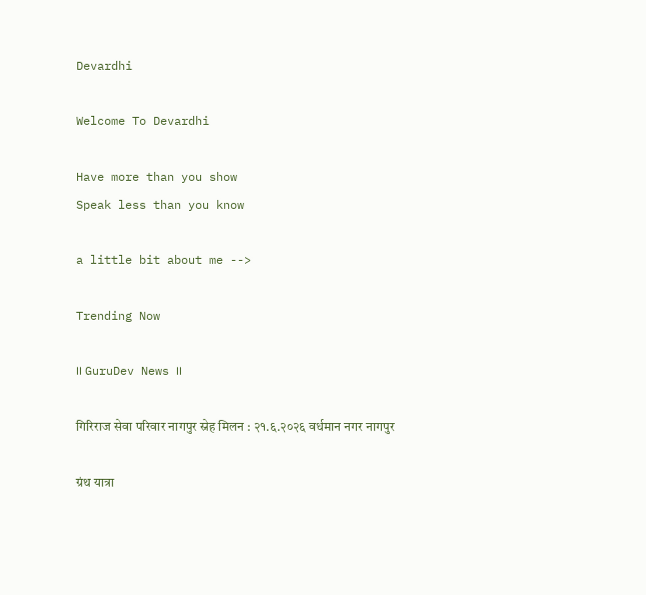Devardhi

Welcome To Devardhi

Have more than you show
Speak less than you know

a little bit about me -->

Trending Now

।। GuruDev News ।।

गिरिराज सेवा परिवार नागपुर स्नेह मिलन : २१.६.२०२६ वर्धमान नगर नागपुर

ग्रंथ यात्रा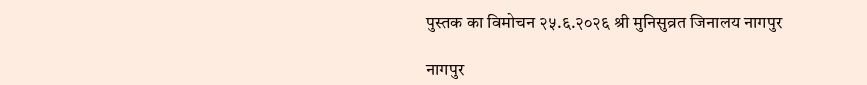पुस्तक का विमोचन २५.६.२०२६ श्री मुनिसुव्रत जिनालय नागपुर

नागपुर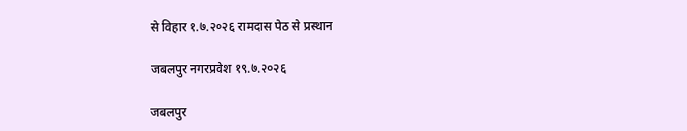से विहार १.७.२०२६ रामदास पेठ से प्रस्थान

जबलपुर नगरप्रवेश १९.७.२०२६

जबलपुर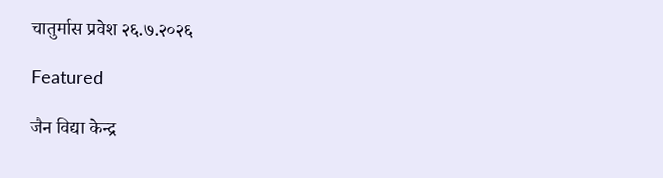चातुर्मास प्रवेश २६.७.२०२६

Featured

जैन विद्या केन्द्र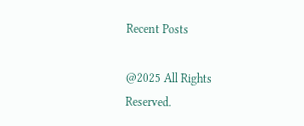Recent Posts

@2025 All Rights Reserved.